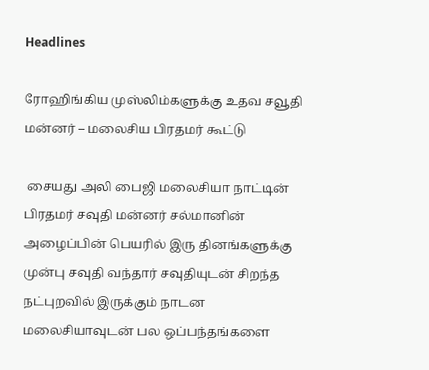Headlines

ரோஹிங்கிய முஸ்லிம்களுக்கு உதவ சவூதி மன்னர் – மலைசிய பிரதமர் கூட்டு

 சையது அலி பைஜி மலைசியா நாட்டின் பிரதமர் சவுதி மன்னர் சல்மானின் அழைப்பின் பெயரில் இரு தினங்களுக்கு முன்பு சவுதி வந்தார் சவுதியுடன் சிறந்த நட்புறவில் இருக்கும் நாடன மலைசியாவுடன் பல ஒப்பந்தங்களை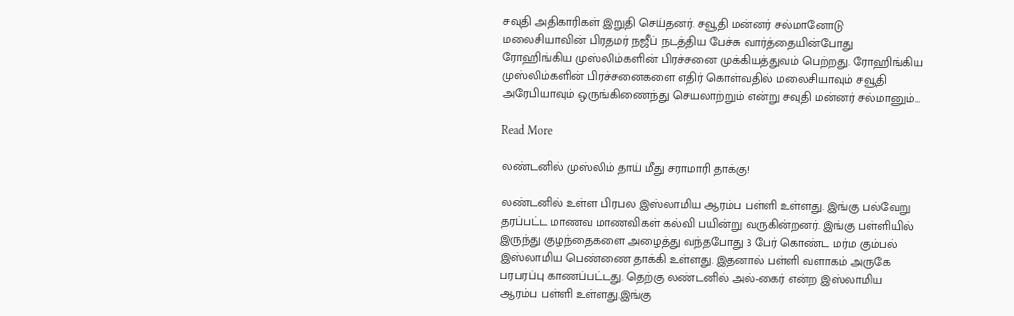சவுதி அதிகாரிகள் இறுதி செய்தனர். சவூதி மன்னர் சல்மானோடு மலைசியாவின் பிரதமர் நஜீப் நடத்திய பேச்சு வார்த்தையின்போது ரோஹிங்கிய முஸ்லிம்களின் பிரச்சனை முக்கியத்துவம் பெற்றது. ரோஹிங்கிய முஸ்லிம்களின் பிரச்சனைகளை எதிர் கொள்வதில் மலைசியாவும் சவூதி அரேபியாவும் ஒருங்கிணைந்து செயலாற்றும் என்று சவுதி மன்னர் சல்மானும்…

Read More

லண்டனில் முஸ்லிம் தாய் மீது சராமாரி தாக்கு!

லண்டனில் உள்ள பிரபல இஸ்லாமிய ஆரம்ப பள்ளி உள்ளது. இங்கு பல்வேறு தரப்பட்ட மாணவ மாணவிகள் கல்வி பயின்று வருகின்றனர். இங்கு பள்ளியில் இருந்து குழந்தைகளை அழைத்து வந்தபோது 3 பேர் கொண்ட மர்ம கும்பல் இஸ்லாமிய பெண்ணை தாக்கி உள்ளது. இதனால் பள்ளி வளாகம் அருகே பரபரப்பு காணப்பட்டது. தெற்கு லண்டனில் அல்-கைர் என்ற இஸ்லாமிய ஆரம்ப பள்ளி உள்ளது.இங்கு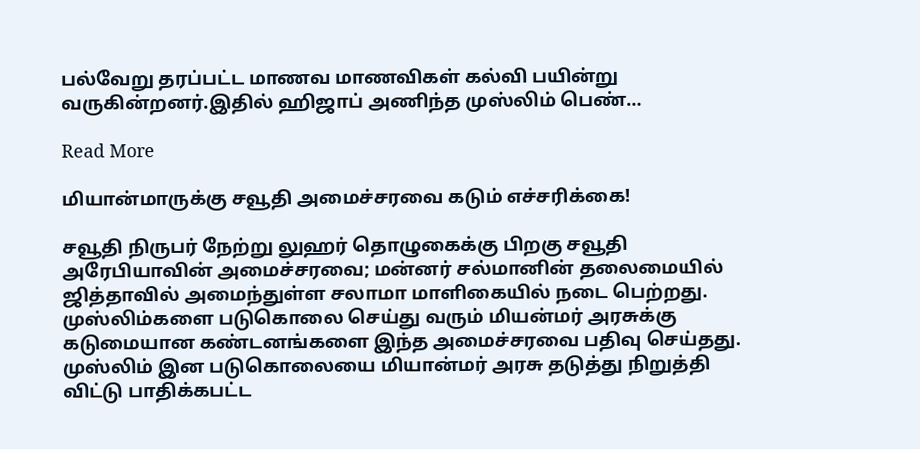பல்வேறு தரப்பட்ட மாணவ மாணவிகள் கல்வி பயின்று வருகின்றனர்.இதில் ஹிஜாப் அணிந்த முஸ்லிம் பெண்…

Read More

மியான்மாருக்கு சவூதி அமைச்சரவை கடும் எச்சரிக்கை!

சவூதி நிருபர் நேற்று லுஹர் தொழுகைக்கு பிறகு சவூதி அரேபியாவின் அமைச்சரவை; மன்னர் சல்மானின் தலைமையில் ஜித்தாவில் அமைந்துள்ள சலாமா மாளிகையில் நடை பெற்றது. முஸ்லிம்களை படுகொலை செய்து வரும் மியன்மர் அரசுக்கு கடுமையான கண்டனங்களை இந்த அமைச்சரவை பதிவு செய்தது. முஸ்லிம் இன படுகொலையை மியான்மர் அரசு தடுத்து நிறுத்தி விட்டு பாதிக்கபட்ட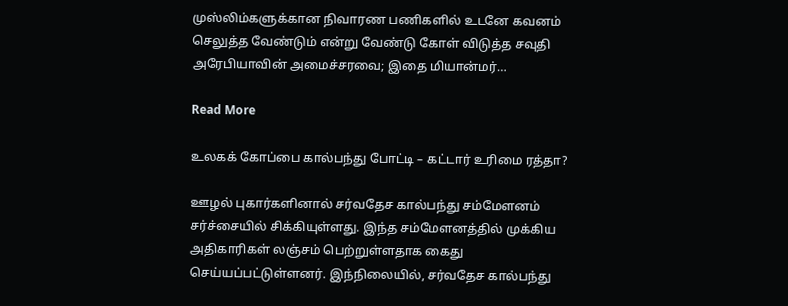முஸ்லிம்களுக்கான நிவாரண பணிகளில் உடனே கவனம் செலுத்த வேண்டும் என்று வேண்டு கோள் விடுத்த சவுதி அரேபியாவின் அமைச்சரவை; இதை மியான்மர்…

Read More

உலகக் கோப்பை கால்பந்து போட்டி – கட்டார் உரிமை ரத்தா?

ஊழல் புகார்களினால் சர்வதேச கால்பந்து சம்மேளனம் சர்ச்சையில் சிக்கியுள்ளது. இந்த சம்மேளனத்தில் முக்கிய அதிகாரிகள் லஞ்சம் பெற்றுள்ளதாக கைது செய்யப்பட்டுள்ளனர். இந்நிலையில், சர்வதேச கால்பந்து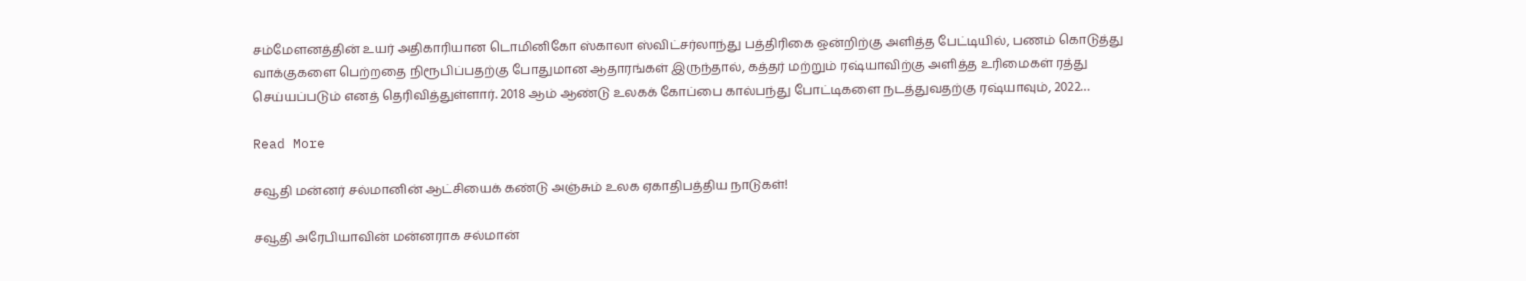சம்மேளனத்தின் உயர் அதிகாரியான டொமினிகோ ஸ்காலா ஸ்விட்சர்லாந்து பத்திரிகை ஒன்றிற்கு அளித்த பேட்டியில், பணம் கொடுத்து வாக்குகளை பெற்றதை நிரூபிப்பதற்கு போதுமான ஆதாரங்கள் இருந்தால், கத்தர் மற்றும் ரஷ்யாவிற்கு அளித்த உரிமைகள் ரத்து செய்யப்படும் எனத் தெரிவித்துள்ளார். 2018 ஆம் ஆண்டு உலகக் கோப்பை கால்பந்து போட்டிகளை நடத்துவதற்கு ரஷ்யாவும், 2022…

Read More

சவூதி மன்னர் சல்மானின் ஆட்சியைக் கண்டு அஞ்சும் உலக ஏகாதிபத்திய நாடுகள்!

சவூதி அரேபியாவின் மன்னராக சல்மான்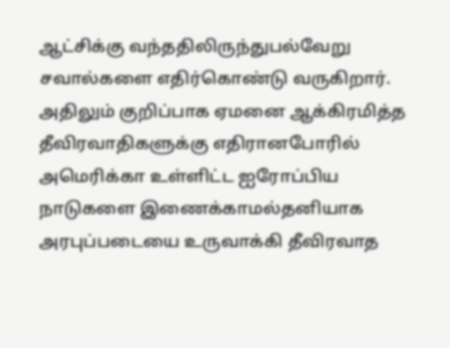ஆட்சிக்கு வந்ததிலிருந்துபல்வேறு சவால்களை எதிர்கொண்டு வருகிறார். அதிலும் குறிப்பாக ஏமனை ஆக்கிரமித்த தீவிரவாதிகளுக்கு எதிரானபோரில் அமெரிக்கா உள்ளிட்ட ஐரோப்பிய நாடுகளை இணைக்காமல்தனியாக அரபுப்படையை உருவாக்கி தீவிரவாத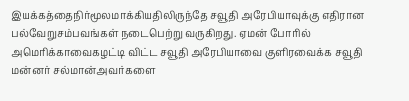இயக்கத்தைநிர்மூலமாக்கியதிலிருந்தே சவூதி அரேபியாவுக்கு எதிரான பல்வேறுசம்பவங்கள் நடைபெற்று வருகிறது. ஏமன் போரில் அமெரிக்காவைகழட்டி விட்ட சவூதி அரேபியாவை குளிரவைக்க சவூதி மன்னர் சல்மான்அவர்களை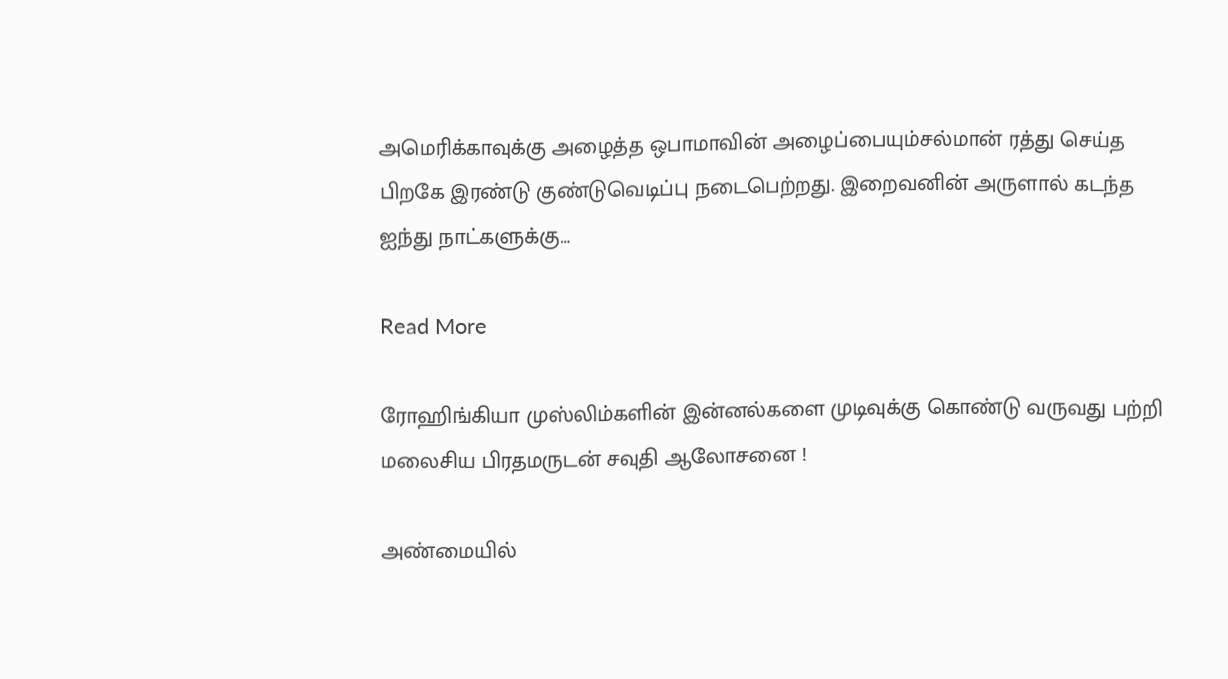அமெரிக்காவுக்கு அழைத்த ஒபாமாவின் அழைப்பையும்சல்மான் ரத்து செய்த பிறகே இரண்டு குண்டுவெடிப்பு நடைபெற்றது. இறைவனின் அருளால் கடந்த ஐந்து நாட்களுக்கு…

Read More

ரோஹிங்கியா முஸ்லிம்களின் இன்னல்களை முடிவுக்கு கொண்டு வருவது பற்றி மலைசிய பிரதமருடன் சவுதி ஆலோசனை !

அண்மையில்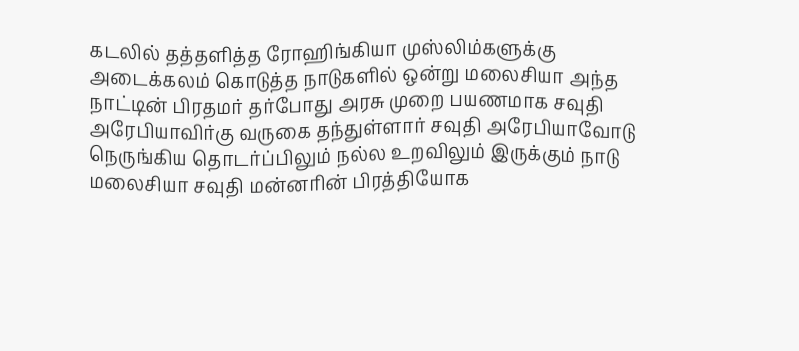கடலில் தத்தளித்த ரோஹிங்கியா முஸ்லிம்களுக்கு அடைக்கலம் கொடுத்த நாடுகளில் ஒன்று மலைசியா அந்த நாட்டின் பிரதமர் தர்போது அரசு முறை பயணமாக சவுதி அரேபியாவிர்கு வருகை தந்துள்ளார் சவுதி அரேபியாவோடு நெருங்கிய தொடர்ப்பிலும் நல்ல உறவிலும் இருக்கும் நாடு மலைசியா சவுதி மன்னரின் பிரத்தியோக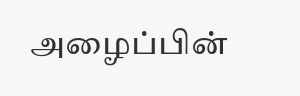அழைப்பின்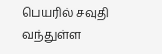பெயரில் சவுதி வந்துள்ள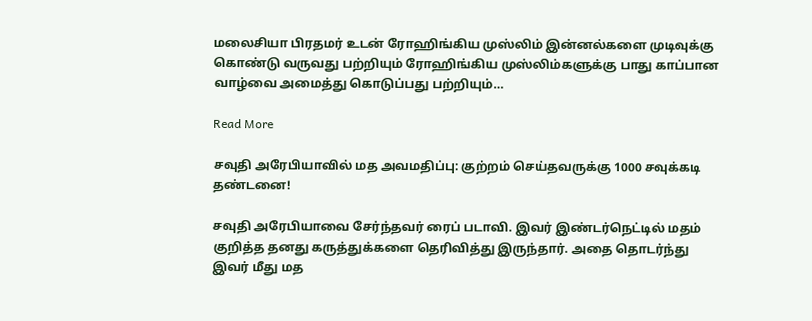மலைசியா பிரதமர் உடன் ரோஹிங்கிய முஸ்லிம் இன்னல்களை முடிவுக்கு கொண்டு வருவது பற்றியும் ரோஹிங்கிய முஸ்லிம்களுக்கு பாது காப்பான வாழ்வை அமைத்து கொடுப்பது பற்றியும்…

Read More

சவுதி அரேபியாவில் மத அவமதிப்பு: குற்றம் செய்தவருக்கு 1000 சவுக்கடி தண்டனை!

சவுதி அரேபியாவை சேர்ந்தவர் ரைப் படாவி. இவர் இண்டர்நெட்டில் மதம் குறித்த தனது கருத்துக்களை தெரிவித்து இருந்தார். அதை தொடர்ந்து இவர் மீது மத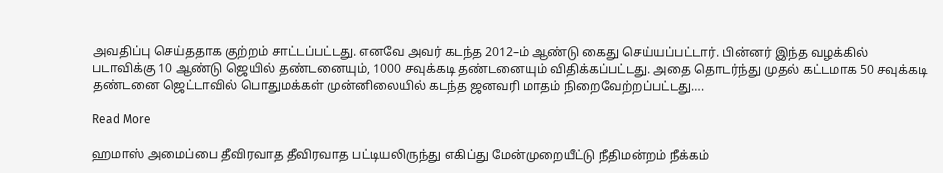அவதிப்பு செய்ததாக குற்றம் சாட்டப்பட்டது. எனவே அவர் கடந்த 2012–ம் ஆண்டு கைது செய்யப்பட்டார். பின்னர் இந்த வழக்கில் படாவிக்கு 10 ஆண்டு ஜெயில் தண்டனையும், 1000 சவுக்கடி தண்டனையும் விதிக்கப்பட்டது. அதை தொடர்ந்து முதல் கட்டமாக 50 சவுக்கடி தண்டனை ஜெட்டாவில் பொதுமக்கள் முன்னிலையில் கடந்த ஜனவரி மாதம் நிறைவேற்றப்பட்டது….

Read More

ஹமாஸ் அமைப்பை தீவிரவாத தீவிரவாத பட்டியலிருந்து எகிப்து மேன்முறையீட்டு நீதிமன்றம் நீக்கம்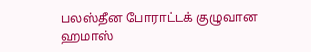பலஸ்தீன போராட்டக் குழுவான ஹமாஸ்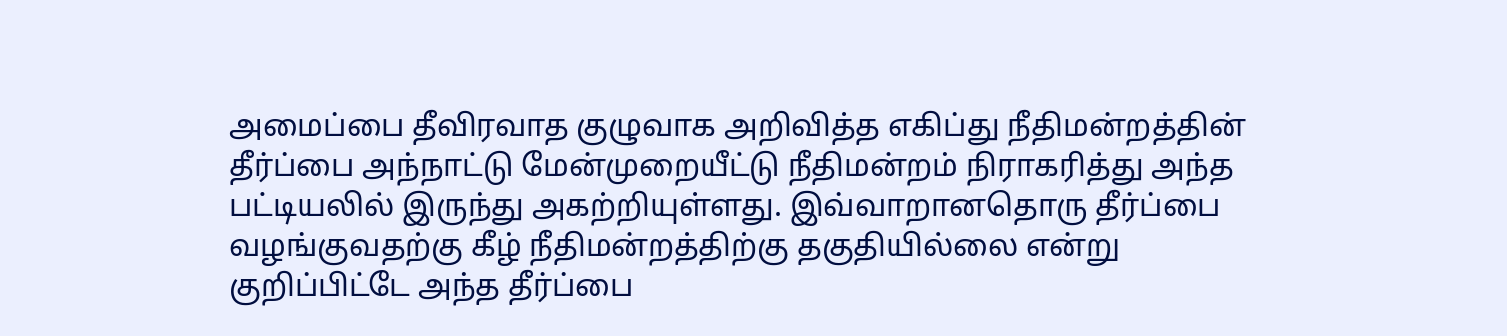அமைப்பை தீவிரவாத குழுவாக அறிவித்த எகிப்து நீதிமன்றத்தின் தீர்ப்பை அந்நாட்டு மேன்முறையீட்டு நீதிமன்றம் நிராகரித்து அந்த பட்டியலில் இருந்து அகற்றியுள்ளது. இவ்வாறானதொரு தீர்ப்பை வழங்குவதற்கு கீழ் நீதிமன்றத்திற்கு தகுதியில்லை என்று குறிப்பிட்டே அந்த தீர்ப்பை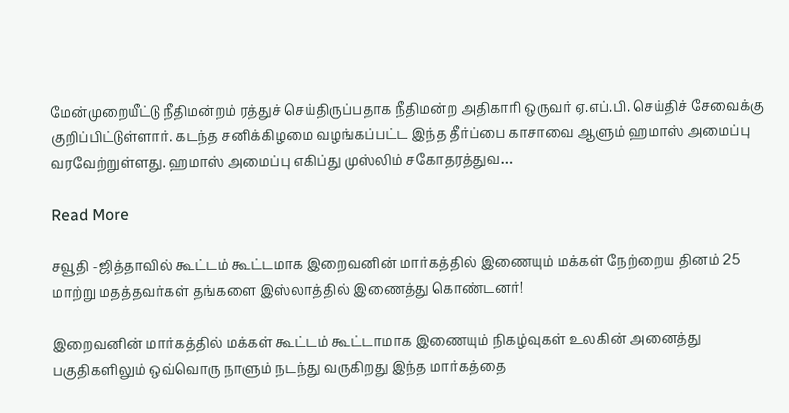மேன்முறையீட்டு நீதிமன்றம் ரத்துச் செய்திருப்பதாக நீதிமன்ற அதிகாரி ஒருவர் ஏ.எப்.பி. செய்திச் சேவைக்கு குறிப்பிட்டுள்ளார். கடந்த சனிக்கிழமை வழங்கப்பட்ட இந்த தீர்ப்பை காசாவை ஆளும் ஹமாஸ் அமைப்பு வரவேற்றுள்ளது. ஹமாஸ் அமைப்பு எகிப்து முஸ்லிம் சகோதரத்துவ…

Read More

சவூதி -ஜித்தாவில் கூட்டம் கூட்டமாக இறைவனின் மார்கத்தில் இணையும் மக்கள் நேற்றைய தினம் 25 மாற்று மதத்தவர்கள் தங்களை இஸ்லாத்தில் இணைத்து கொண்டனர்!

இறைவனின் மார்கத்தில் மக்கள் கூட்டம் கூட்டாமாக இணையும் நிகழ்வுகள் உலகின் அனைத்து பகுதிகளிலும் ஒவ்வொரு நாளும் நடந்து வருகிறது இந்த மார்கத்தை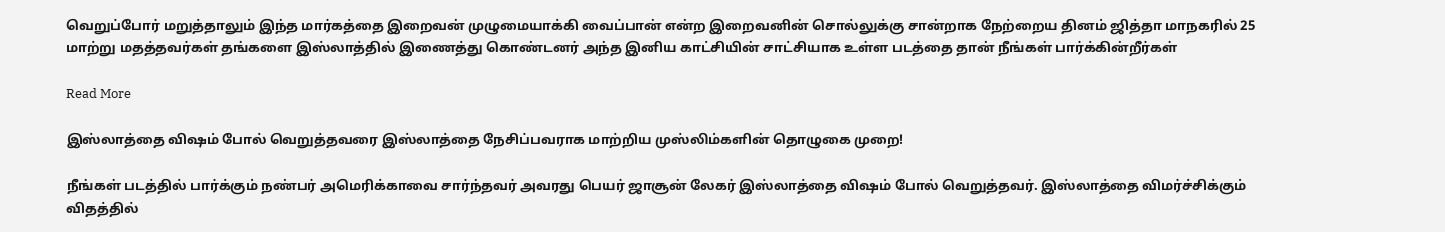வெறுப்போர் மறுத்தாலும் இந்த மார்கத்தை இறைவன் முழுமையாக்கி வைப்பான் என்ற இறைவனின் சொல்லுக்கு சான்றாக நேற்றைய தினம் ஜித்தா மாநகரில் 25 மாற்று மதத்தவர்கள் தங்களை இஸ்லாத்தில் இணைத்து கொண்டனர் அந்த இனிய காட்சியின் சாட்சியாக உள்ள படத்தை தான் நீங்கள் பார்க்கின்றீர்கள்

Read More

இஸ்லாத்தை விஷம் போல் வெறுத்தவரை இஸ்லாத்தை நேசிப்பவராக மாற்றிய முஸ்லிம்களின் தொழுகை முறை!

நீங்கள் படத்தில் பார்க்கும் நண்பர் அமெரிக்காவை சார்ந்தவர் அவரது பெயர் ஜாசூன் லேகர் இஸ்லாத்தை விஷம் போல் வெறுத்தவர். இஸ்லாத்தை விமர்ச்சிக்கும் விதத்தில்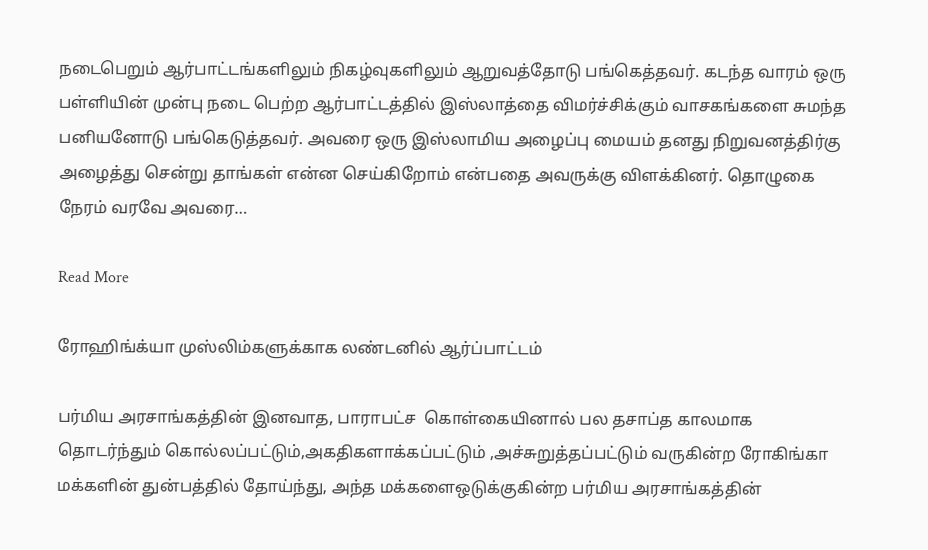நடைபெறும் ஆர்பாட்டங்களிலும் நிகழ்வுகளிலும் ஆறுவத்தோடு பங்கெத்தவர். கடந்த வாரம் ஒரு பள்ளியின் முன்பு நடை பெற்ற ஆர்பாட்டத்தில் இஸ்லாத்தை விமர்ச்சிக்கும் வாசகங்களை சுமந்த பனியனோடு பங்கெடுத்தவர். அவரை ஒரு இஸ்லாமிய அழைப்பு மையம் தனது நிறுவனத்திர்கு அழைத்து சென்று தாங்கள் என்ன செய்கிறோம் என்பதை அவருக்கு விளக்கினர். தொழுகை நேரம் வரவே அவரை…

Read More

ரோஹிங்க்யா முஸ்லிம்களுக்காக லண்டனில் ஆர்ப்பாட்டம்

பர்மிய அரசாங்கத்தின் இனவாத, பாராபட்ச  கொள்கையினால் பல தசாப்த காலமாக   தொடர்ந்தும் கொல்லப்பட்டும்,அகதிகளாக்கப்பட்டும் ,அச்சுறுத்தப்பட்டும் வருகின்ற ரோகிங்கா மக்களின் துன்பத்தில் தோய்ந்து, அந்த மக்களைஒடுக்குகின்ற பர்மிய அரசாங்கத்தின்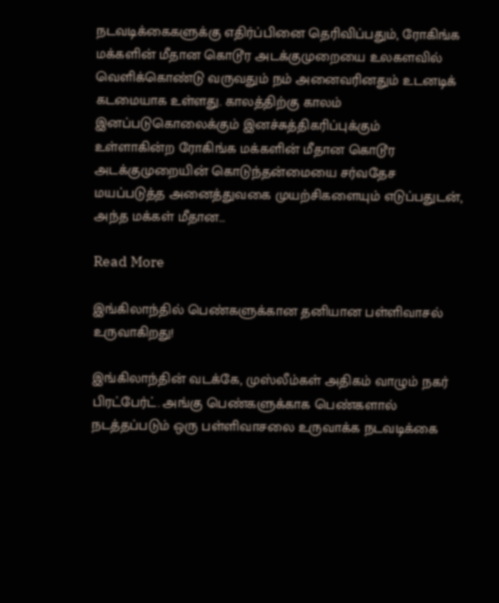நடவடிக்கைகளுக்கு எதிர்ப்பினை தெரிவிப்பதும், ரோகிங்க மக்களின் மீதான கொடூர அடக்குமுறையை உலகளவில் வெளிக்கொண்டு வருவதும் நம் அனைவரினதும் உடனடிக் கடமையாக உள்ளது. காலத்திற்கு காலம் இனப்படுகொலைக்கும் இனச்சுத்திகரிப்புக்கும் உள்ளாகின்ற ரோகிங்க மக்களின் மீதான கொடூர அடக்குமுறையின் கொடுந்தன்மையை சர்வதேச மயப்படுத்த அனைத்துவகை முயற்சிகளையும் எடுப்பதுடன், அந்த மக்கள் மீதான…

Read More

இங்கிலாந்தில் பெண்களுக்கான தனியான பள்ளிவாசல் உருவாகிறது!

இங்கிலாந்தின் வடக்கே, முஸ்லீம்கள் அதிகம் வாழும் நகர் பிரட்பேர்ட். அங்கு பெண்களுக்காக பெண்களால் நடத்தப்படும் ஒரு பள்ளிவாசலை உருவாக்க நடவடிக்கை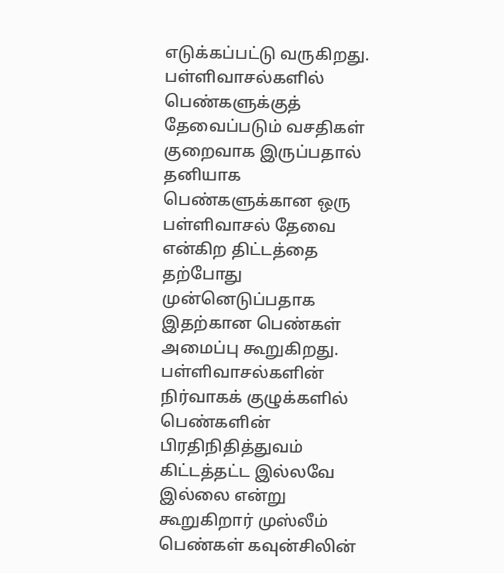எடுக்கப்பட்டு வருகிறது. பள்ளிவாசல்களில் பெண்களுக்குத் தேவைப்படும் வசதிகள் குறைவாக இருப்பதால் தனியாக பெண்களுக்கான ஒரு பள்ளிவாசல் தேவை என்கிற திட்டத்தை தற்போது முன்னெடுப்பதாக இதற்கான பெண்கள் அமைப்பு கூறுகிறது. பள்ளிவாசல்களின் நிர்வாகக் குழுக்களில் பெண்களின் பிரதிநிதித்துவம் கிட்டத்தட்ட இல்லவே இல்லை என்று கூறுகிறார் முஸ்லீம் பெண்கள் கவுன்சிலின்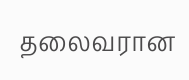தலைவரான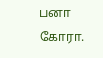பனா கோரா.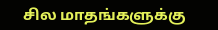சில மாதங்களுக்கு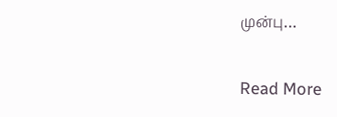முன்பு…

Read More